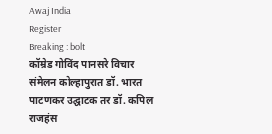Awaj India
Register
Breaking : bolt
कॉम्रेड गोविंद पानसरे विचार संमेलन कोल्हापुरात डॉ. भारत पाटणकर उद्घाटक तर डॉ. कपिल राजहंस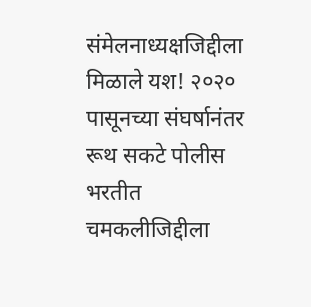संमेलनाध्यक्षजिद्दीला मिळाले यश! २०२० पासूनच्या संघर्षानंतर रूथ सकटे पोलीस भरतीत चमकलीजिद्दीला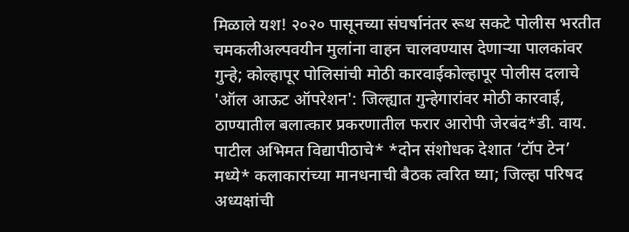मिळाले यश! २०२० पासूनच्या संघर्षानंतर रूथ सकटे पोलीस भरतीत चमकलीअल्पवयीन मुलांना वाहन चालवण्यास देणाऱ्या पालकांवर गुन्हे; कोल्हापूर पोलिसांची मोठी कारवाईकोल्हापूर पोलीस दलाचे 'ऑल आऊट ऑपरेशन': जिल्ह्यात गुन्हेगारांवर मोठी कारवाई, ठाण्यातील बलात्कार प्रकरणातील फरार आरोपी जेरबंद*डी. वाय. पाटील अभिमत विद्यापीठाचे* *दोन संशोधक देशात ‘टॉप टेन’ मध्ये* कलाकारांच्या मानधनाची बैठक त्वरित घ्या; जिल्हा परिषद अध्यक्षांची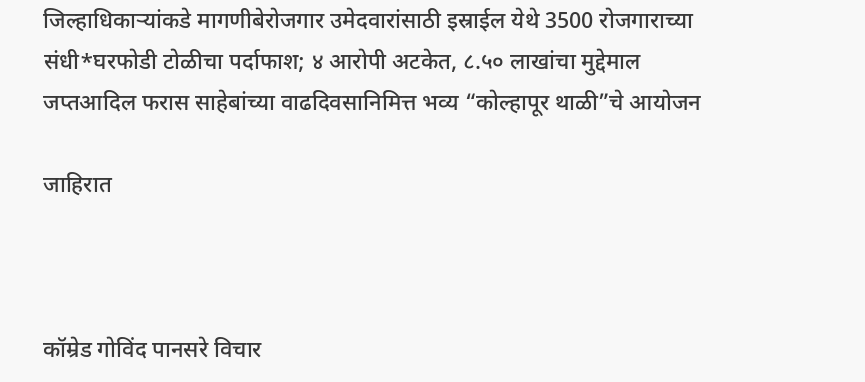जिल्हाधिकाऱ्यांकडे मागणीबेरोजगार उमेदवारांसाठी इस्राईल येथे 3500 रोजगाराच्या संधी*घरफोडी टोळीचा पर्दाफाश; ४ आरोपी अटकेत, ८.५० लाखांचा मुद्देमाल जप्तआदिल फरास साहेबांच्या वाढदिवसानिमित्त भव्य “कोल्हापूर थाळी”चे आयोजन

जाहिरात



कॉम्रेड गोविंद पानसरे विचार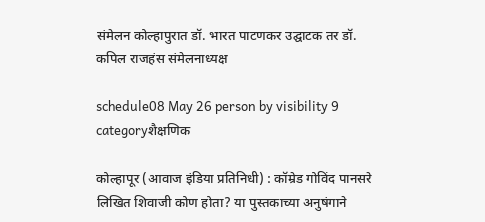संमेलन कोल्हापुरात डॉ. भारत पाटणकर उद्घाटक तर डॉ. कपिल राजहंस संमेलनाध्यक्ष

schedule08 May 26 person by visibility 9 categoryशैक्षणिक

कोल्हापूर (आवाज इंडिया प्रतिनिधी) : कॉम्रेड गोविंद पानसरे लिखित शिवाजी कोण होता? या पुस्तकाच्या अनुषंगाने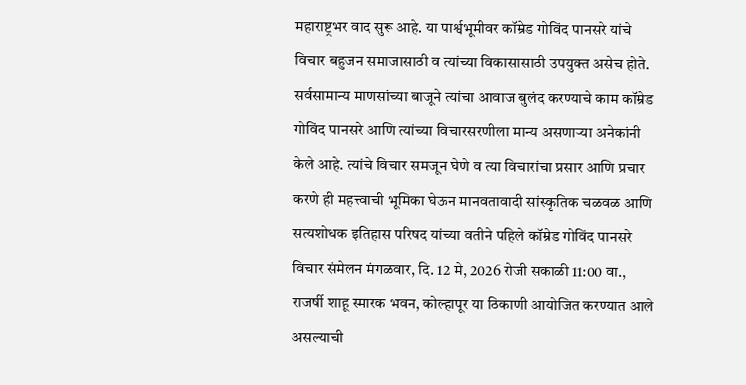महाराष्ट्रभर वाद सुरू आहे. या पार्श्वभूमीवर कॉम्रेड गोविंद पानसरे यांचे विचार बहुजन समाजासाठी व त्यांच्या विकासासाठी उपयुक्त असेच होते. सर्वसामान्य माणसांच्या बाजूने त्यांचा आवाज बुलंद करण्याचे काम कॉम्रेड गोविंद पानसरे आणि त्यांच्या विचारसरणीला मान्य असणाऱ्या अनेकांनी केले आहे. त्यांचे विचार समजून घेणे व त्या विचारांचा प्रसार आणि प्रचार करणे ही महत्त्वाची भूमिका घेऊन मानवतावादी सांस्कृतिक चळवळ आणि सत्यशोधक इतिहास परिषद यांच्या वतीने पहिले कॉम्रेड गोविंद पानसरे विचार संमेलन मंगळवार, दि. 12 मे, 2026 रोजी सकाळी 11:00 वा., राजर्षी शाहू स्मारक भवन, कोल्हापूर या ठिकाणी आयोजित करण्यात आले असल्याची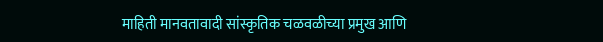माहिती मानवतावादी सांस्कृतिक चळवळीच्या प्रमुख आणि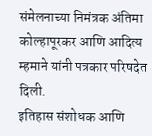संमेलनाच्या निमंत्रक अंतिमा कोल्हापूरकर आणि आदित्य म्हमाने यांनी पत्रकार परिषदेत दिली.
इतिहास संशोधक आणि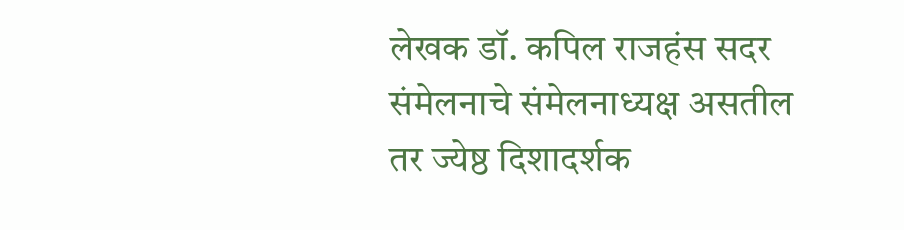लेखक डॉ. कपिल राजहंस सदर संमेलनाचे संमेलनाध्यक्ष असतील तर ज्येष्ठ दिशादर्शक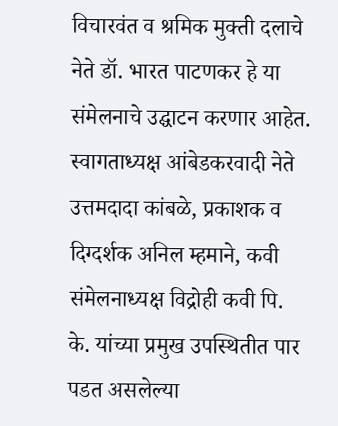विचारवंत व श्रमिक मुक्ती दलाचे नेते डॉ. भारत पाटणकर हे या संमेलनाचे उद्घाटन करणार आहेत.
स्वागताध्यक्ष आंबेडकरवादी नेते उत्तमदादा कांबळे, प्रकाशक व दिग्दर्शक अनिल म्हमाने, कवी संमेलनाध्यक्ष विद्रोही कवी पि. के. यांच्या प्रमुख उपस्थितीत पार पडत असलेल्या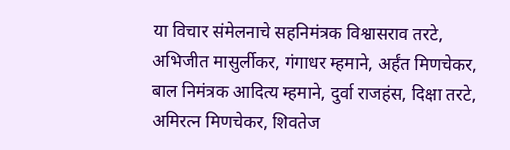या विचार संमेलनाचे सहनिमंत्रक विश्वासराव तरटे, अभिजीत मासुर्लीकर, गंगाधर म्हमाने, अर्हंत मिणचेकर, बाल निमंत्रक आदित्य म्हमाने, दुर्वा राजहंस, दिक्षा तरटे, अमिरत्न मिणचेकर, शिवतेज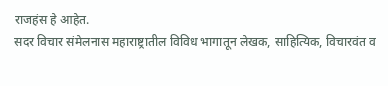राजहंस हे आहेत.
सदर विचार संमेलनास महाराष्ट्रातील विविध भागातून लेखक, साहित्यिक, विचारवंत व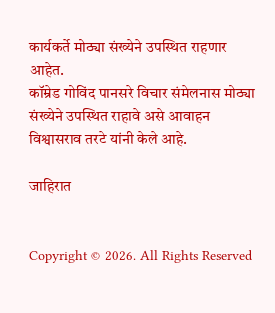कार्यकर्ते मोठ्या संख्येने उपस्थित राहणार आहेत.
कॉम्रेड गोविंद पानसरे विचार संमेलनास मोठ्या संख्येने उपस्थित राहावे असे आवाहन विश्वासराव तरटे यांनी केले आहे.

जाहिरात


Copyright © 2026. All Rights Reserved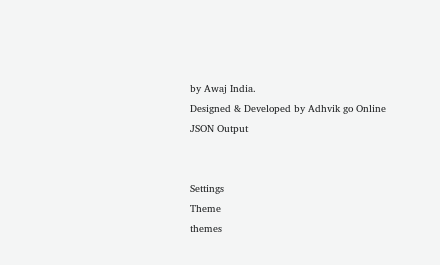by Awaj India.
Designed & Developed by Adhvik go Online
JSON Output


Settings
Theme
themes